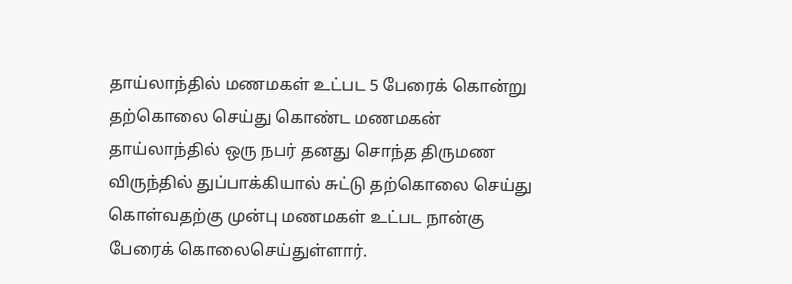தாய்லாந்தில் மணமகள் உட்பட 5 பேரைக் கொன்று தற்கொலை செய்து கொண்ட மணமகன்
தாய்லாந்தில் ஒரு நபர் தனது சொந்த திருமண விருந்தில் துப்பாக்கியால் சுட்டு தற்கொலை செய்து கொள்வதற்கு முன்பு மணமகள் உட்பட நான்கு பேரைக் கொலைசெய்துள்ளார்.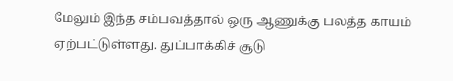மேலும் இந்த சம்பவத்தால் ஒரு ஆணுக்கு பலத்த காயம் ஏற்பட்டுள்ளது. துப்பாக்கிச் சூடு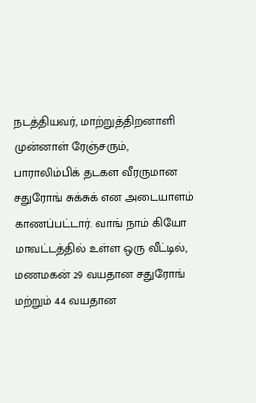நடத்தியவர், மாற்றுத்திறனாளி முன்னாள் ரேஞ்சரும், பாராலிம்பிக் தடகள வீரருமான சதுரோங் சுக்சுக் என அடையாளம் காணப்பட்டார். வாங் நாம் கியோ மாவட்டத்தில் உள்ள ஒரு வீட்டில், மணமகன் 29 வயதான சதுரோங் மற்றும் 44 வயதான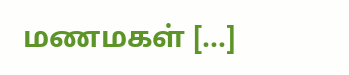மணமகள் […]